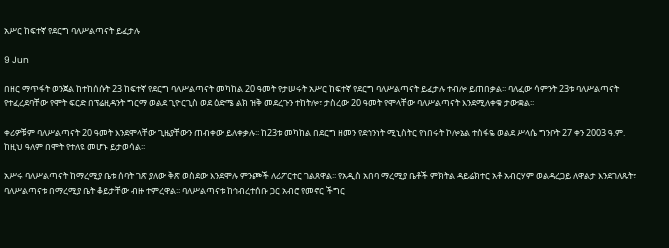አሥር ከፍተኛ የደርግ ባለሥልጣናት ይፈታሉ

9 Jun

በዘር ማጥፋት ወንጀል ከተከሰሱት 23 ከፍተኛ የደርግ ባለሥልጣናት መካከል 20 ዓመት የታሠሩት አሥር ከፍተኛ የደርግ ባለሥልጣናት ይፈታሉ ተብሎ ይጠበቃል፡፡ ባለፈው ሳምንት 23ቱ ባለሥልጣናት የተፈረደባቸው የሞት ፍርድ በፕሬዚዳንት ግርማ ወልደ ጊዮርጊስ ወደ ዕድሜ ልክ ዝቅ መደረጉን ተከትሎ፣ ታስረው 20 ዓመት የሞላቸው ባለሥልጣናት እንደሚለቀቁ ታውቋል፡፡

ቀሪዎቹም ባለሥልጣናት 20 ዓመት እንደሞላቸው ጊዜያቸውን ጠብቀው ይለቀቃሉ፡፡ ከ23ቱ መካከል በደርግ ዘመን የደኅንነት ሚኒስትር የነበሩት ኮሎኔል ተስፋዬ ወልደ ሥላሴ ግንቦት 27 ቀን 2003 ዓ.ም. ከዚህ ዓለም በሞት የተለዩ መሆኑ ይታወሳል፡፡

አሥሩ ባለሥልጣናት ከማረሚያ ቤቱ ሰባት ገጽ ያለው ቅጽ ወስደው እንደሞሉ ምንጮች ለሪፖርተር ገልጸዋል፡፡ የአዲስ አበባ ማረሚያ ቤቶች ምክትል ዳይሬክተር አቶ አብርሃም ወልዳረጋይ ለዋልታ እንደገለጹት፣ ባለሥልጣናቱ በማረሚያ ቤት ቆይታቸው ብዙ ተምረዋል፡፡ ባለሥልጣናቱ ከኅብረተሰቡ ጋር አብሮ የመኖር ችግር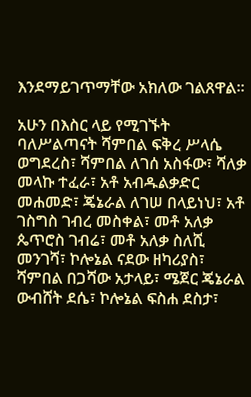እንደማይገጥማቸው አክለው ገልጸዋል፡፡

አሁን በእስር ላይ የሚገኙት ባለሥልጣናት ሻምበል ፍቅረ ሥላሴ ወግደረስ፣ ሻምበል ለገሰ አስፋው፣ ሻለቃ መላኩ ተፈራ፣ አቶ አብዱልቃድር መሐመድ፣ ጄኔራል ለገሠ በላይነህ፣ አቶ ገስግስ ገብረ መስቀል፣ መቶ አለቃ ጴጥሮስ ገብሬ፣ መቶ አለቃ ስለሺ መንገሻ፣ ኮሎኔል ናደው ዘካሪያስ፣ ሻምበል በጋሻው አታላይ፣ ሜጀር ጄኔራል ውብሸት ደሴ፣ ኮሎኔል ፍስሐ ደስታ፣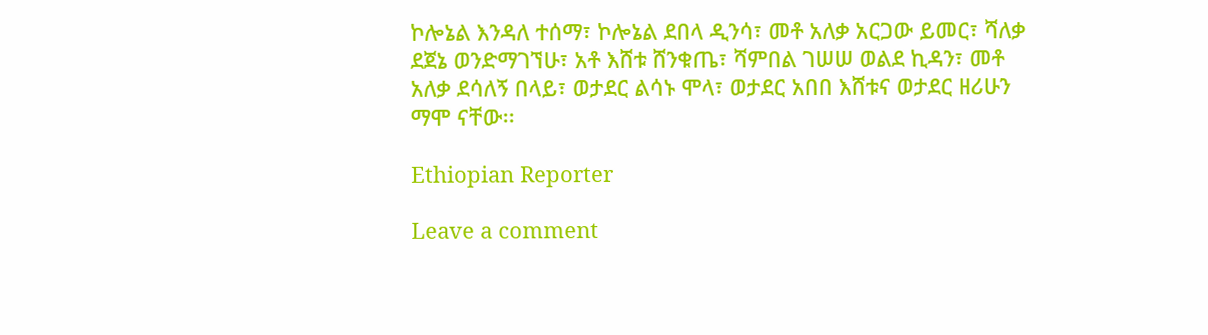ኮሎኔል እንዳለ ተሰማ፣ ኮሎኔል ደበላ ዲንሳ፣ መቶ አለቃ አርጋው ይመር፣ ሻለቃ ደጀኔ ወንድማገኘሁ፣ አቶ እሸቱ ሸንቁጤ፣ ሻምበል ገሠሠ ወልደ ኪዳን፣ መቶ አለቃ ደሳለኝ በላይ፣ ወታደር ልሳኑ ሞላ፣ ወታደር አበበ እሸቱና ወታደር ዘሪሁን ማሞ ናቸው፡፡

Ethiopian Reporter

Leave a comment